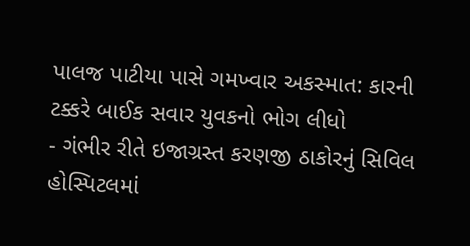પાલજ પાટીયા પાસે ગમખ્વાર અકસ્માત: કારની ટક્કરે બાઈક સવાર યુવકનો ભોગ લીધો
- ગંભીર રીતે ઇજાગ્રસ્ત કરણજી ઠાકોરનું સિવિલ હોસ્પિટલમાં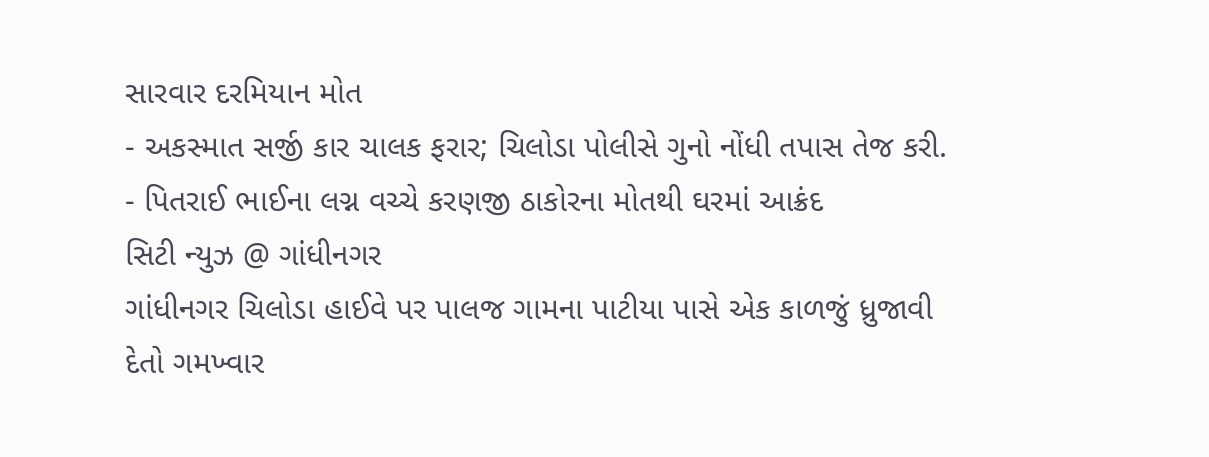સારવાર દરમિયાન મોત
- અકસ્માત સર્જી કાર ચાલક ફરાર; ચિલોડા પોલીસે ગુનો નોંધી તપાસ તેજ કરી.
- પિતરાઈ ભાઈના લગ્ન વચ્ચે કરણજી ઠાકોરના મોતથી ઘરમાં આક્રંદ
સિટી ન્યુઝ @ ગાંધીનગર
ગાંધીનગર ચિલોડા હાઈવે પર પાલજ ગામના પાટીયા પાસે એક કાળજું ધ્રુજાવી દેતો ગમખ્વાર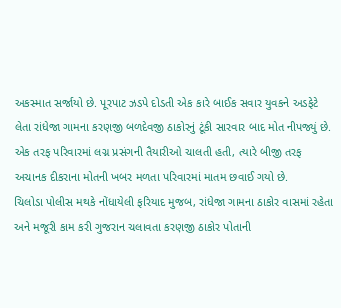અકસ્માત સર્જાયો છે. પૂરપાટ ઝડપે દોડતી એક કારે બાઈક સવાર યુવકને અડફેટે લેતા રાંધેજા ગામના કરણજી બળદેવજી ઠાકોરનું ટૂંકી સારવાર બાદ મોત નીપજ્યું છે. એક તરફ પરિવારમાં લગ્ન પ્રસંગની તૈયારીઓ ચાલતી હતી, ત્યારે બીજી તરફ અચાનક દીકરાના મોતની ખબર મળતા પરિવારમાં માતમ છવાઈ ગયો છે.
ચિલોડા પોલીસ મથકે નોંધાયેલી ફરિયાદ મુજબ, રાંધેજા ગામના ઠાકોર વાસમાં રહેતા અને મજૂરી કામ કરી ગુજરાન ચલાવતા કરણજી ઠાકોર પોતાની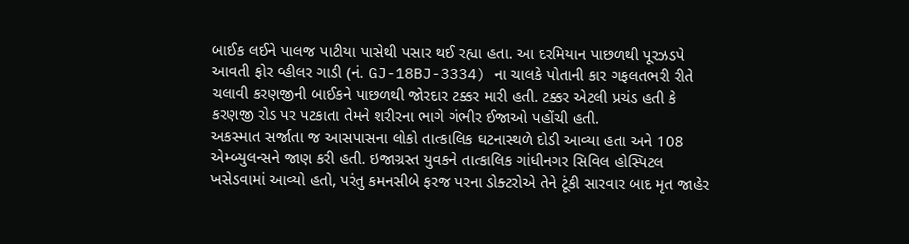બાઈક લઈને પાલજ પાટીયા પાસેથી પસાર થઈ રહ્યા હતા. આ દરમિયાન પાછળથી પૂરઝડપે આવતી ફોર વ્હીલર ગાડી (નં. GJ-18BJ-3334) ના ચાલકે પોતાની કાર ગફલતભરી રીતે ચલાવી કરણજીની બાઈકને પાછળથી જોરદાર ટક્કર મારી હતી. ટક્કર એટલી પ્રચંડ હતી કે કરણજી રોડ પર પટકાતા તેમને શરીરના ભાગે ગંભીર ઈજાઓ પહોંચી હતી.
અકસ્માત સર્જાતા જ આસપાસના લોકો તાત્કાલિક ઘટનાસ્થળે દોડી આવ્યા હતા અને 108 એમ્બ્યુલન્સને જાણ કરી હતી. ઇજાગ્રસ્ત યુવકને તાત્કાલિક ગાંધીનગર સિવિલ હોસ્પિટલ ખસેડવામાં આવ્યો હતો, પરંતુ કમનસીબે ફરજ પરના ડોક્ટરોએ તેને ટૂંકી સારવાર બાદ મૃત જાહેર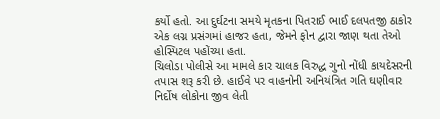કર્યો હતો. આ દુર્ઘટના સમયે મૃતકના પિતરાઈ ભાઈ દલપતજી ઠાકોર એક લગ્ન પ્રસંગમાં હાજર હતા, જેમને ફોન દ્વારા જાણ થતા તેઓ હોસ્પિટલ પહોંચ્યા હતા.
ચિલોડા પોલીસે આ મામલે કાર ચાલક વિરુદ્ધ ગુનો નોંધી કાયદેસરની તપાસ શરૂ કરી છે. હાઈવે પર વાહનોની અનિયંત્રિત ગતિ ઘણીવાર નિર્દોષ લોકોના જીવ લેતી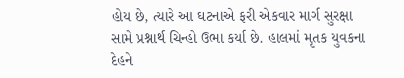હોય છે, ત્યારે આ ઘટનાએ ફરી એકવાર માર્ગ સુરક્ષા સામે પ્રશ્નાર્થ ચિન્હો ઉભા કર્યા છે. હાલમાં મૃતક યુવકના દેહને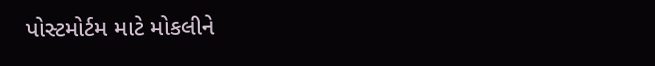પોસ્ટમોર્ટમ માટે મોકલીને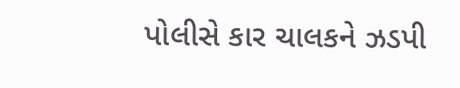પોલીસે કાર ચાલકને ઝડપી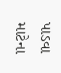પાડવા માટેના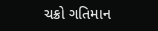ચક્રો ગતિમાન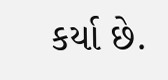કર્યા છે.